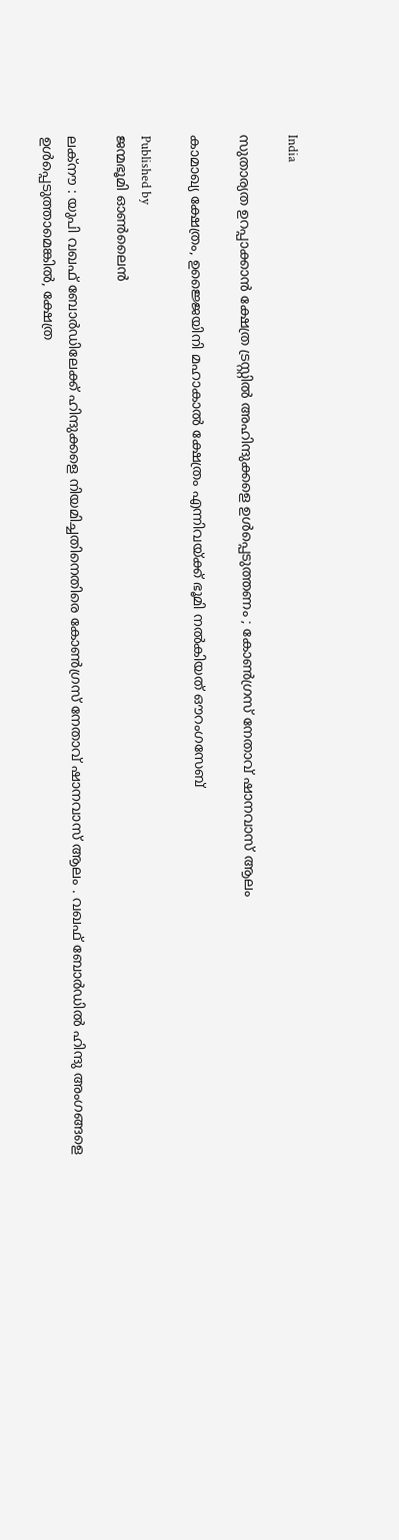India

സുതാര്യത ഉറപ്പാക്കാൻ ക്ഷേത്ര ട്രസ്റ്റിൽ അഹിന്ദുക്കളെ ഉൾപ്പെടുത്തണം ; കോൺഗ്രസ് നേതാവ് ഷാനവാസ് ആലം

കാമാഖ്യ ക്ഷേത്രം, ഉജ്ജൈയിനി മഹാകാൽ ക്ഷേത്രം എന്നിവയ്ക്ക് ഭൂമി നൽകിയത് ഔറംഗസേബ്

Published by
ജന്മഭൂമി ഓണ്‍ലൈന്‍

ലക്നൗ : യുപി വഖഫ് ബോർഡിലേക്ക് ഹിന്ദുക്കളെ നിയമിച്ചതിനെതിരെ കോൺഗ്രസ് നേതാവ് ഷാനവാസ് ആലം . വഖഫ് ബോർഡിൽ ഹിന്ദു അംഗങ്ങളെ ഉൾപ്പെടുത്താമെങ്കിൽ, ക്ഷേത്ര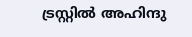ട്രസ്റ്റിൽ അഹിന്ദു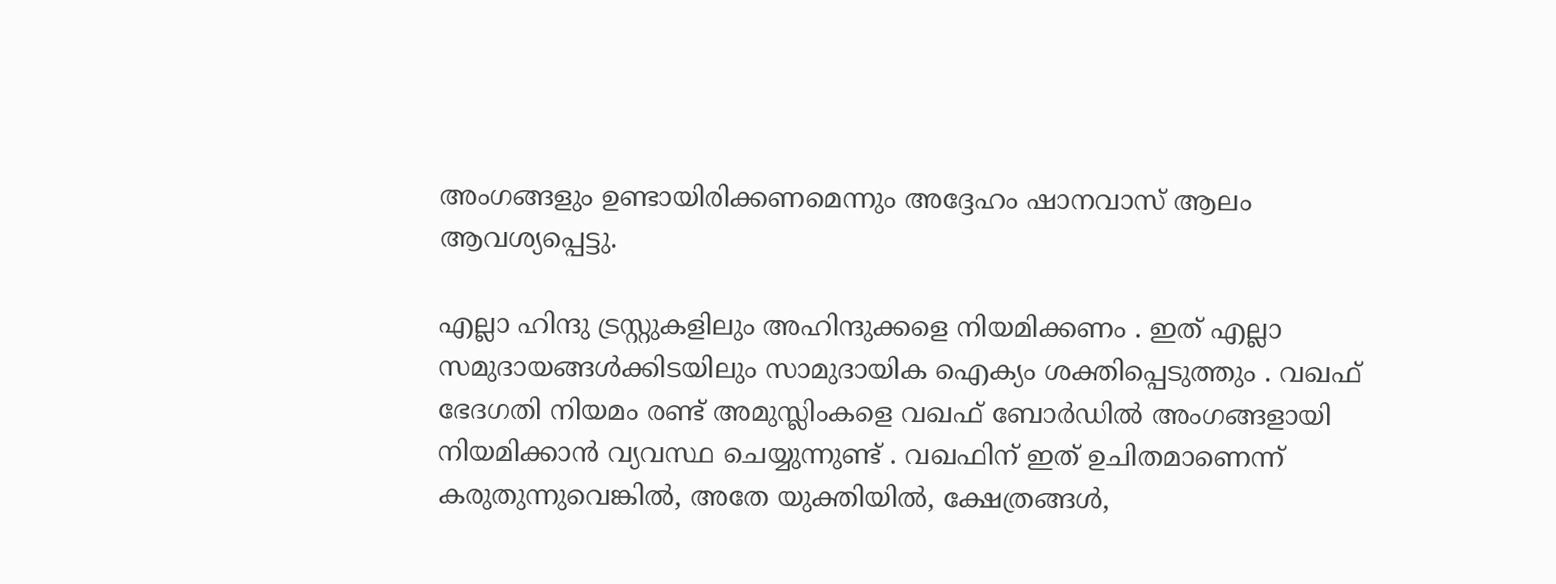അംഗങ്ങളും ഉണ്ടായിരിക്കണമെന്നും അദ്ദേഹം ഷാനവാസ് ആലം ആവശ്യപ്പെട്ടു.

എല്ലാ ഹിന്ദു ട്രസ്റ്റുകളിലും അഹിന്ദുക്കളെ നിയമിക്കണം . ഇത് എല്ലാ സമുദായങ്ങൾക്കിടയിലും സാമുദായിക ഐക്യം ശക്തിപ്പെടുത്തും . വഖഫ് ഭേദഗതി നിയമം രണ്ട് അമുസ്ലിംകളെ വഖഫ് ബോർഡിൽ അംഗങ്ങളായി നിയമിക്കാൻ വ്യവസ്ഥ ചെയ്യുന്നുണ്ട് . വഖഫിന് ഇത് ഉചിതമാണെന്ന് കരുതുന്നുവെങ്കിൽ, അതേ യുക്തിയിൽ, ക്ഷേത്രങ്ങൾ,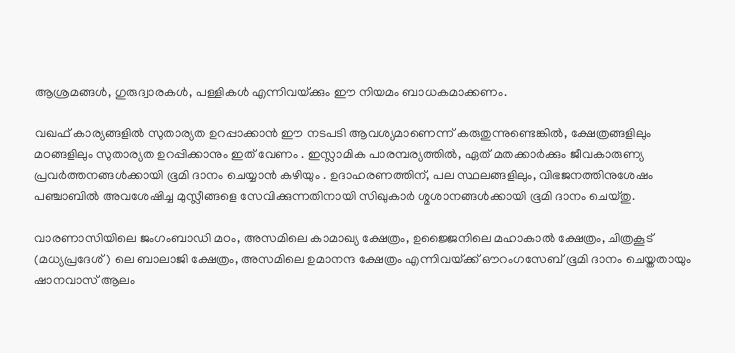ആശ്രമങ്ങൾ, ഗുരുദ്വാരകൾ, പള്ളികൾ എന്നിവയ്‌ക്കും ഈ നിയമം ബാധകമാക്കണം.

വഖഫ് കാര്യങ്ങളിൽ സുതാര്യത ഉറപ്പാക്കാൻ ഈ നടപടി ആവശ്യമാണെന്ന് കരുതുന്നുണ്ടെങ്കിൽ, ക്ഷേത്രങ്ങളിലും മഠങ്ങളിലും സുതാര്യത ഉറപ്പിക്കാനും ഇത് വേണം . ഇസ്ലാമിക പാരമ്പര്യത്തിൽ, ഏത് മതക്കാർക്കും ജീവകാരുണ്യ പ്രവർത്തനങ്ങൾക്കായി ഭൂമി ദാനം ചെയ്യാൻ കഴിയും . ഉദാഹരണത്തിന്, പല സ്ഥലങ്ങളിലും, വിഭജനത്തിനുശേഷം പഞ്ചാബിൽ അവശേഷിച്ച മുസ്ലീങ്ങളെ സേവിക്കുന്നതിനായി സിഖുകാർ ശ്മശാനങ്ങൾക്കായി ഭൂമി ദാനം ചെയ്തു.

വാരണാസിയിലെ ജംഗംബാഡി മഠം, അസമിലെ കാമാഖ്യ ക്ഷേത്രം, ഉജ്ജൈനിലെ മഹാകാൽ ക്ഷേത്രം, ചിത്രകൂട് (മധ്യപ്രദേശ്) ലെ ബാലാജി ക്ഷേത്രം, അസമിലെ ഉമാനന്ദ ക്ഷേത്രം എന്നിവയ്‌ക്ക് ഔറംഗസേബ് ഭൂമി ദാനം ചെയ്തതായും ഷാനവാസ് ആലം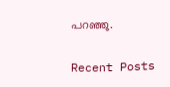പറഞ്ഞു.

Recent Posts